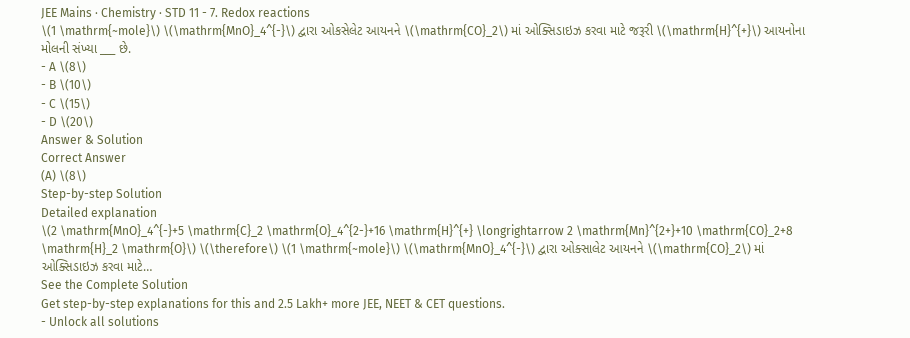JEE Mains · Chemistry · STD 11 - 7. Redox reactions
\(1 \mathrm{~mole}\) \(\mathrm{MnO}_4^{-}\) દ્વારા ઓકસેલેટ આયનને \(\mathrm{CO}_2\) માં ઓક્સિડાઇઝ કરવા માટે જરૂરી \(\mathrm{H}^{+}\) આયનોના મોલની સંખ્યા ___ છે.
- A \(8\)
- B \(10\)
- C \(15\)
- D \(20\)
Answer & Solution
Correct Answer
(A) \(8\)
Step-by-step Solution
Detailed explanation
\(2 \mathrm{MnO}_4^{-}+5 \mathrm{C}_2 \mathrm{O}_4^{2-}+16 \mathrm{H}^{+} \longrightarrow 2 \mathrm{Mn}^{2+}+10 \mathrm{CO}_2+8 \mathrm{H}_2 \mathrm{O}\) \(\therefore\) \(1 \mathrm{~mole}\) \(\mathrm{MnO}_4^{-}\) દ્વારા ઓક્સાલેટ આયનને \(\mathrm{CO}_2\) માં ઓક્સિડાઇઝ કરવા માટે…
See the Complete Solution
Get step-by-step explanations for this and 2.5 Lakh+ more JEE, NEET & CET questions.
- Unlock all solutions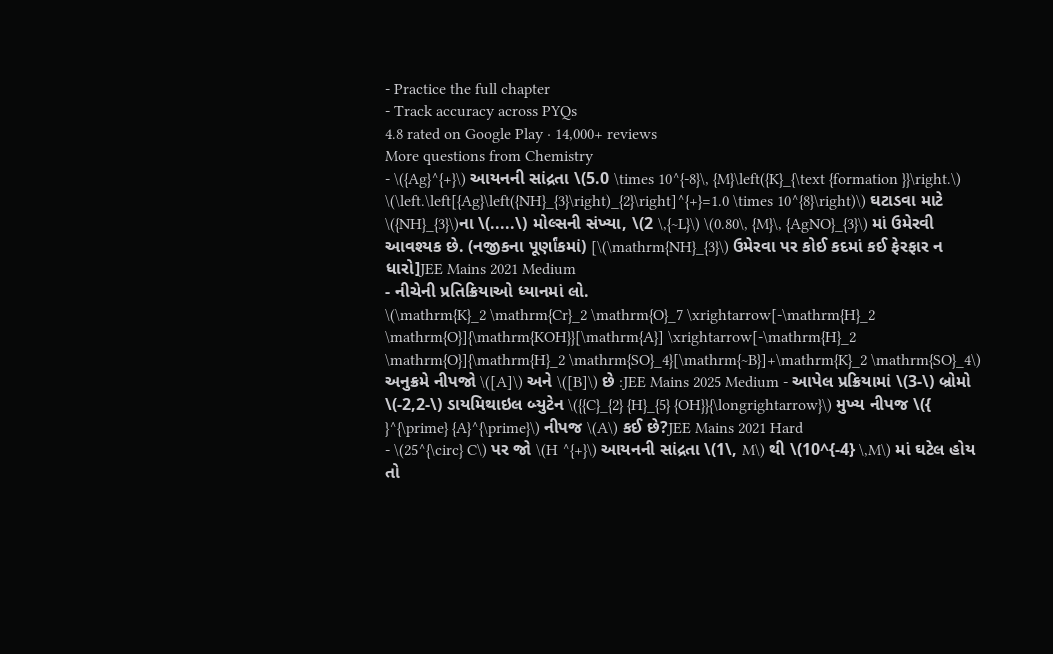- Practice the full chapter
- Track accuracy across PYQs
4.8 rated on Google Play · 14,000+ reviews
More questions from Chemistry
- \({Ag}^{+}\) આયનની સાંદ્રતા \(5.0 \times 10^{-8}\, {M}\left({K}_{\text {formation }}\right.\) \(\left.\left[{Ag}\left({NH}_{3}\right)_{2}\right]^{+}=1.0 \times 10^{8}\right)\) ઘટાડવા માટે \({NH}_{3}\)ના \(.....\) મોલ્સની સંખ્યા, \(2 \,{~L}\) \(0.80\, {M}\, {AgNO}_{3}\) માં ઉમેરવી આવશ્યક છે. (નજીકના પૂર્ણાંકમાં) [\(\mathrm{NH}_{3}\) ઉમેરવા પર કોઈ કદમાં કઈ ફેરફાર ન ધારો]JEE Mains 2021 Medium
- નીચેની પ્રતિક્રિયાઓ ધ્યાનમાં લો.
\(\mathrm{K}_2 \mathrm{Cr}_2 \mathrm{O}_7 \xrightarrow[-\mathrm{H}_2 \mathrm{O}]{\mathrm{KOH}}[\mathrm{A}] \xrightarrow[-\mathrm{H}_2 \mathrm{O}]{\mathrm{H}_2 \mathrm{SO}_4}[\mathrm{~B}]+\mathrm{K}_2 \mathrm{SO}_4\)
અનુક્રમે નીપજો \([A]\) અને \([B]\) છે :JEE Mains 2025 Medium - આપેલ પ્રક્રિયામાં \(3-\) બ્રોમો \(-2,2-\) ડાયમિથાઇલ બ્યુટેન \({{C}_{2} {H}_{5} {OH}}{\longrightarrow}\) મુખ્ય નીપજ \({ }^{\prime} {A}^{\prime}\) નીપજ \(A\) કઈ છે?JEE Mains 2021 Hard
- \(25^{\circ} C\) પર જો \(H ^{+}\) આયનની સાંદ્રતા \(1\, M\) થી \(10^{-4} \,M\) માં ઘટેલ હોય તો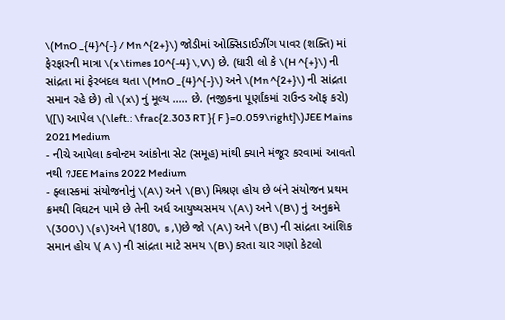\(MnO _{4}^{-} / Mn ^{2+}\) જોડીમાં ઓક્સિડાઈઝીંગ પાવર (શક્તિ) માં ફેરફારની માત્રા \(x \times 10^{-4} \,V\) છે. (ધારી લો કે \(H ^{+}\) ની સાંદ્રતા માં ફેરબદલ થતા \(MnO _{4}^{-}\) અને \(Mn ^{2+}\) ની સાંદ્રતા સમાન રહે છે) તો \(x\) નું મૂલ્ય ..... છે. (નજીકના પૂર્ણાંકમાં રાઉન્ડ ઑફ કરો) \([\) આપેલ \(\left.: \frac{2.303 RT }{ F }=0.059\right]\)JEE Mains 2021 Medium
- નીચે આપેલા કવોન્ટમ આંકોના સેટ (સમૂહ) માંથી ક્યાને મંજૂર કરવામાં આવતો નથી ?JEE Mains 2022 Medium
- ફ્લાસ્કમાં સંયોજનોનું \(A\) અને \(B\) મિશ્રણ હોય છે બંને સંયોજન પ્રથમ ક્રમથી વિઘટન પામે છે તેની અર્ધ આયુષ્યસમય \(A\) અને \(B\) નું અનુક્રમે \(300\) \(s\)અને \(180\, s ,\)છે જો \(A\) અને \(B\) ની સાંદ્રતા આંશિક સમાન હોય \( A \) ની સાંદ્રતા માટે સમય \(B\) કરતા ચાર ગણો કેટલો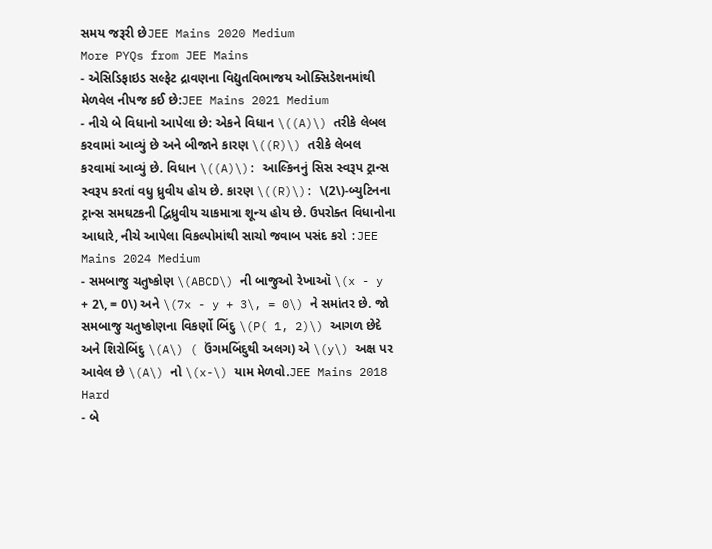સમય જરૂરી છેJEE Mains 2020 Medium
More PYQs from JEE Mains
- એસિડિફાઇડ સલ્ફેટ દ્રાવણના વિદ્યુતવિભાજય ઓક્સિડેશનમાંથી મેળવેલ નીપજ કઈ છે:JEE Mains 2021 Medium
- નીચે બે વિધાનો આપેલા છે: એકને વિધાન \((A)\) તરીકે લેબલ કરવામાં આવ્યું છે અને બીજાને કારણ \((R)\) તરીકે લેબલ કરવામાં આવ્યું છે. વિધાન \((A)\): આલ્કિનનું સિસ સ્વરૂપ ટ્રાન્સ સ્વરૂપ કરતાં વધુ ધ્રુવીય હોય છે. કારણ \((R)\): \(2\)-બ્યુટિનના ટ્રાન્સ સમઘટકની દ્વિધ્રુવીય ચાકમાત્રા શૂન્ય હોય છે. ઉપરોક્ત વિધાનોના આધારે, નીચે આપેલા વિકલ્પોમાંથી સાચો જવાબ પસંદ કરો :JEE Mains 2024 Medium
- સમબાજુ ચતુષ્કોણ \(ABCD\) ની બાજુઓ રેખાઑ \(x - y + 2\, = 0\) અને \(7x - y + 3\, = 0\) ને સમાંતર છે. જો સમબાજુ ચતુષ્કોણના વિકર્ણો બિંદુ \(P( 1, 2)\) આગળ છેદે અને શિરોબિંદુ \(A\) ( ઉંગમબિંદુથી અલગ) એ \(y\) અક્ષ પર આવેલ છે \(A\) નો \(x-\) યામ મેળવો.JEE Mains 2018 Hard
- બે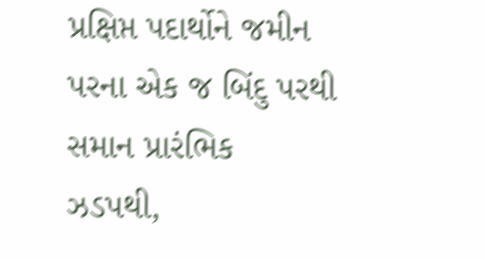પ્રક્ષિપ્ત પદાર્થોને જમીન પરના એક જ બિંદુ પરથી સમાન પ્રારંભિક ઝડપથી,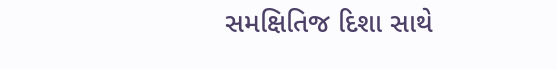સમક્ષિતિજ દિશા સાથે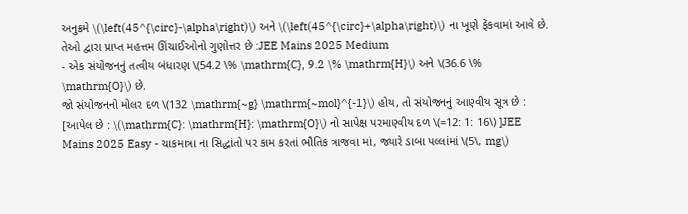અનુક્રમે \(\left(45^{\circ}-\alpha\right)\) અને \(\left(45^{\circ}+\alpha\right)\) ના ખૂણે ફેંકવામાં આવે છે. તેઓ દ્વારા પ્રાપ્ત મહત્તમ ઊંચાઈઓનો ગુણોત્તર છે :JEE Mains 2025 Medium
- એક સંયોજનનું તત્વીય બંધારણ \(54.2 \% \mathrm{C}, 9.2 \% \mathrm{H}\) અને \(36.6 \% \mathrm{O}\) છે.
જો સંયોજનનો મોલર દળ \(132 \mathrm{~g} \mathrm{~mol}^{-1}\) હોય, તો સંયોજનનું આણ્વીય સૂત્ર છે :
[આપેલ છે : \(\mathrm{C}: \mathrm{H}: \mathrm{O}\) નો સાપેક્ષ પરમાણ્વીય દળ \(=12: 1: 16\) ]JEE Mains 2025 Easy - ચાકમાત્રા ના સિદ્ધાંતો પર કામ કરતાં ભૌતિક ત્રાજવા માં, જ્યારે ડાબા પલ્લાંમાં \(5\, mg\)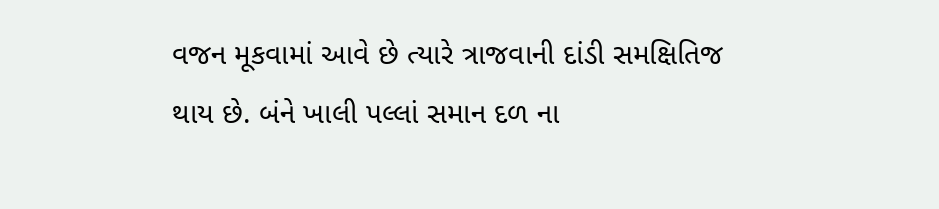વજન મૂકવામાં આવે છે ત્યારે ત્રાજવાની દાંડી સમક્ષિતિજ થાય છે. બંને ખાલી પલ્લાં સમાન દળ ના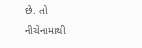છે. તો નીચેનામાથી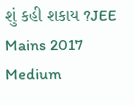શું કહી શકાય ?JEE Mains 2017 Medium